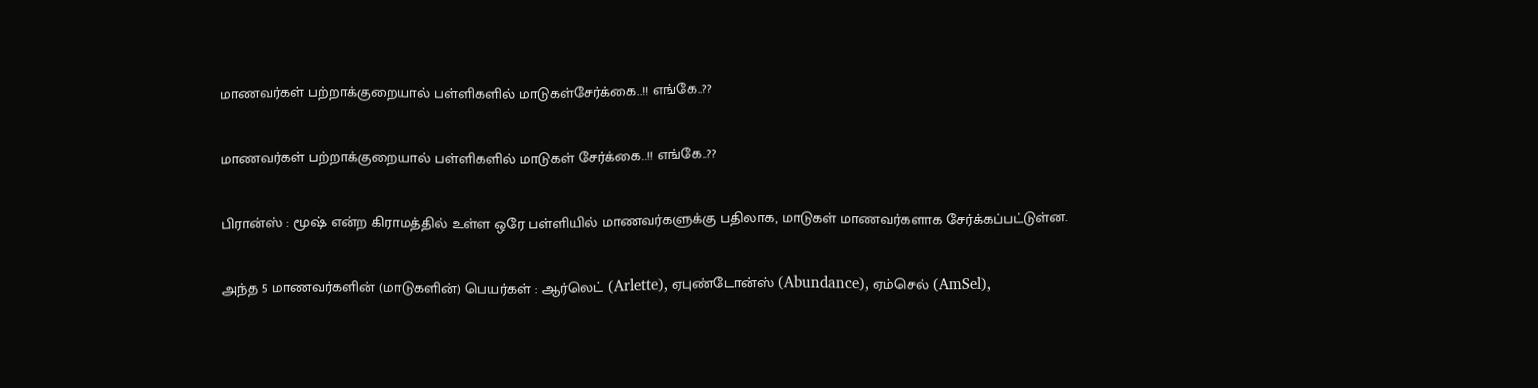மாணவர்கள் பற்றாக்குறையால் பள்ளிகளில் மாடுகள்சேர்க்கை..!! எங்கே..??

மாணவர்கள் பற்றாக்குறையால் பள்ளிகளில் மாடுகள் சேர்க்கை..!! எங்கே..??

பிரான்ஸ் : மூஷ் என்ற கிராமத்தில் உள்ள ஒரே பள்ளியில் மாணவர்களுக்கு பதிலாக, மாடுகள் மாணவர்களாக சேர்க்கப்பட்டுள்ன.

அந்த 5 மாணவர்களின் (மாடுகளின்) பெயர்கள் : ஆர்லெட் (Arlette), ஏபுண்டோன்ஸ் (Abundance), ஏம்செல் (AmSel),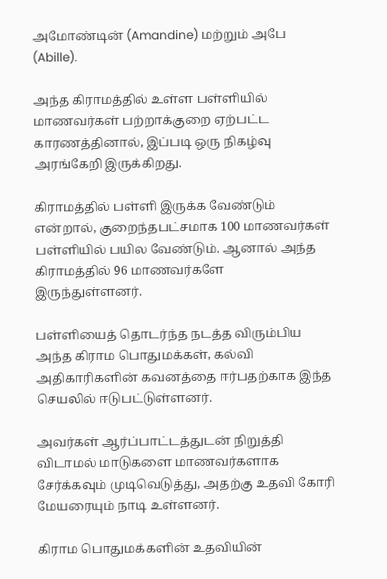அமோண்டின் (Amandine) மற்றும் அபே (Abille).

அந்த கிராமத்தில் உள்ள பள்ளியில் மாணவர்கள் பற்றாக்குறை ஏற்பட்ட காரணத்தினால், இப்படி ஒரு நிகழ்வு அரங்கேறி இருக்கிறது.

கிராமத்தில் பள்ளி இருக்க வேண்டும் என்றால், குறைந்தபட்சமாக 100 மாணவர்கள் பள்ளியில் பயில வேண்டும். ஆனால் அந்த கிராமத்தில் 96 மாணவர்களே இருந்துள்ளனர்.

பள்ளியைத் தொடர்ந்த நடத்த விரும்பிய அந்த கிராம பொதுமக்கள், கல்வி அதிகாரிகளின் கவனத்தை ஈர்பதற்காக இந்த செயலில் ஈடுபட்டுள்ளனர்.

அவர்கள் ஆர்ப்பாட்டத்துடன் நிறுத்தி விடாமல் மாடுகளை மாணவர்களாக சேர்க்கவும் முடிவெடுத்து, அதற்கு உதவி கோரி மேயரையும் நாடி உள்ளனர்.

கிராம பொதுமக்களின் உதவியின்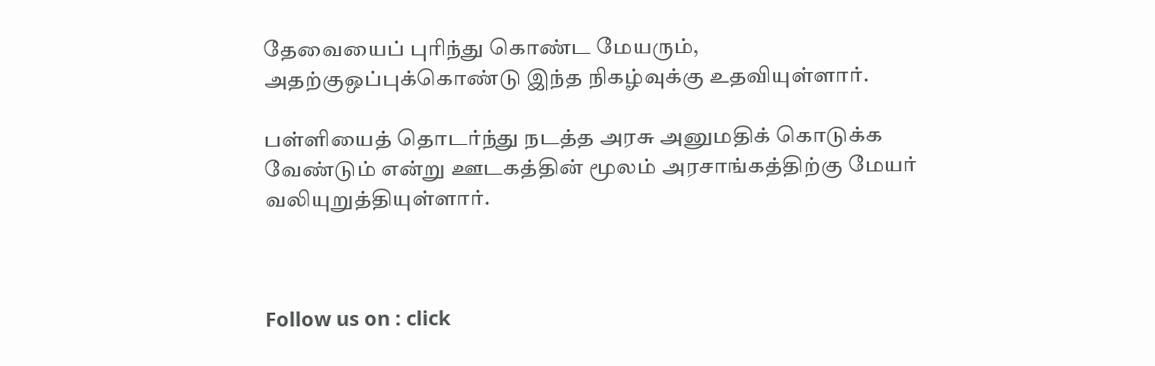தேவையைப் புரிந்து கொண்ட மேயரும், அதற்குஒப்புக்கொண்டு இந்த நிகழ்வுக்கு உதவியுள்ளார்.

பள்ளியைத் தொடர்ந்து நடத்த அரசு அனுமதிக் கொடுக்க வேண்டும் என்று ஊடகத்தின் மூலம் அரசாங்கத்திற்கு மேயர் வலியுறுத்தியுள்ளார்.



Follow us on : click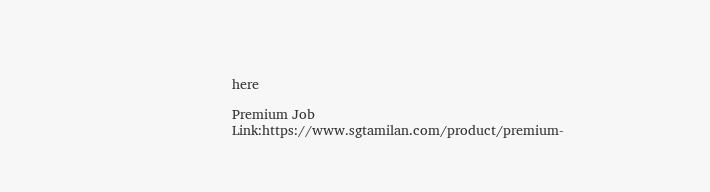here

Premium Job Link:https://www.sgtamilan.com/product/premium-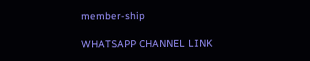member-ship

WHATSAPP CHANNEL LINK